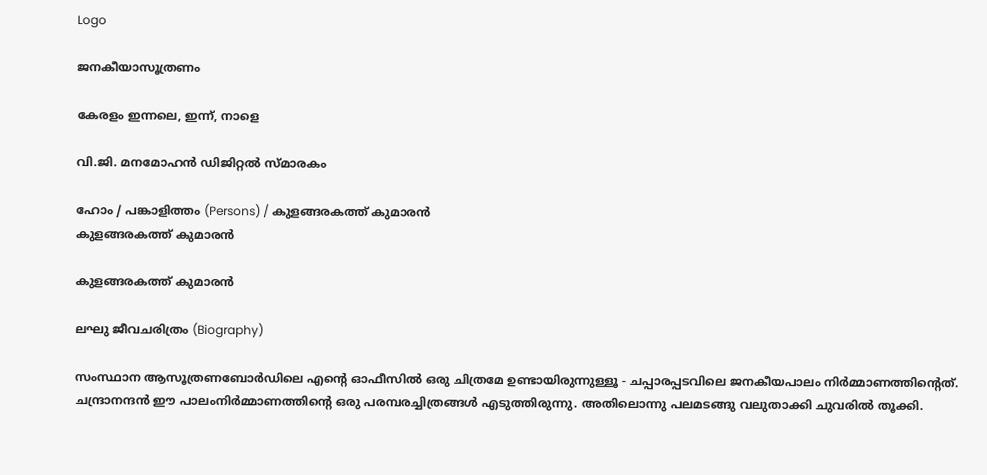Logo

ജനകീയാസൂത്രണം

കേരളം ഇന്നലെ, ഇന്ന്, നാളെ

വി.ജി. മനമോഹൻ ഡിജിറ്റൽ സ്മാരകം

ഹോം / പങ്കാളിത്തം (Persons) / കുളങ്ങരകത്ത് കുമാരൻ
കുളങ്ങരകത്ത് കുമാരൻ

കുളങ്ങരകത്ത് കുമാരൻ

ലഘു ജീവചരിത്രം (Biography)

സംസ്ഥാന ആസൂത്രണബോർഡിലെ എന്റെ ഓഫീസിൽ ഒരു ചിത്രമേ ഉണ്ടായിരുന്നുള്ളൂ - ചപ്പാരപ്പടവിലെ ജനകീയപാലം നിർമ്മാണത്തിന്റെത്. ചന്ദ്രാനന്ദൻ ഈ പാലംനിർമ്മാണത്തിന്റെ ഒരു പരമ്പരച്ചിത്രങ്ങൾ എടുത്തിരുന്നു. അതിലൊന്നു പലമടങ്ങു വലുതാക്കി ചുവരിൽ തൂക്കി.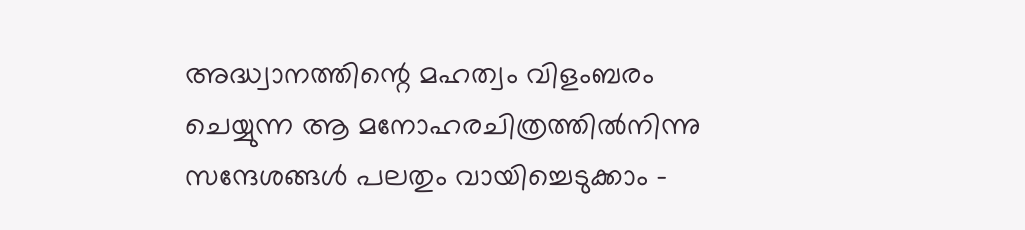അദ്ധ്വാനത്തിന്റെ മഹത്വം വിളംബരം ചെയ്യുന്ന ആ മനോഹരചിത്രത്തിൽനിന്നു സന്ദേശങ്ങൾ പലതും വായിച്ചെടുക്കാം -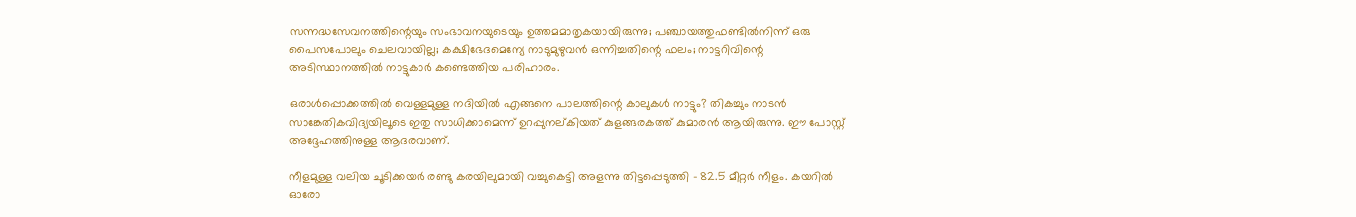സന്നദ്ധസേവനത്തിന്റെയും സംഭാവനയുടെയും ഉത്തമമാതൃകയായിരുന്നു; പഞ്ചായത്തുഫണ്ടിൽനിന്ന് ഒരു പൈസപോലും ചെലവായില്ല; കക്ഷിഭേദമെന്യേ നാടുമുഴുവൻ ഒന്നിച്ചതിന്റെ ഫലം; നാട്ടറിവിന്റെ അടിസ്ഥാനത്തിൽ നാട്ടുകാർ കണ്ടെത്തിയ പരിഹാരം.

ഒരാൾപ്പൊക്കത്തിൽ വെള്ളമുള്ള നദിയിൽ എങ്ങനെ പാലത്തിന്റെ കാലുകൾ നാട്ടും? തികച്ചും നാടൻ സാങ്കേതികവിദ്യയിലൂടെ ഇതു സാധിക്കാമെന്ന് ഉറപ്പുനല്കിയത് കുളങ്ങരകത്ത് കുമാരൻ ആയിരുന്നു. ഈ പോസ്റ്റ് അദ്ദേഹത്തിനുള്ള ആദരവാണ്.

നീളമുള്ള വലിയ ചൂടിക്കയർ രണ്ടു കരയിലുമായി വച്ചുകെട്ടി അളന്നു തിട്ടപ്പെടുത്തി - 82.5 മീറ്റർ നീളം. കയറിൽ ഓരോ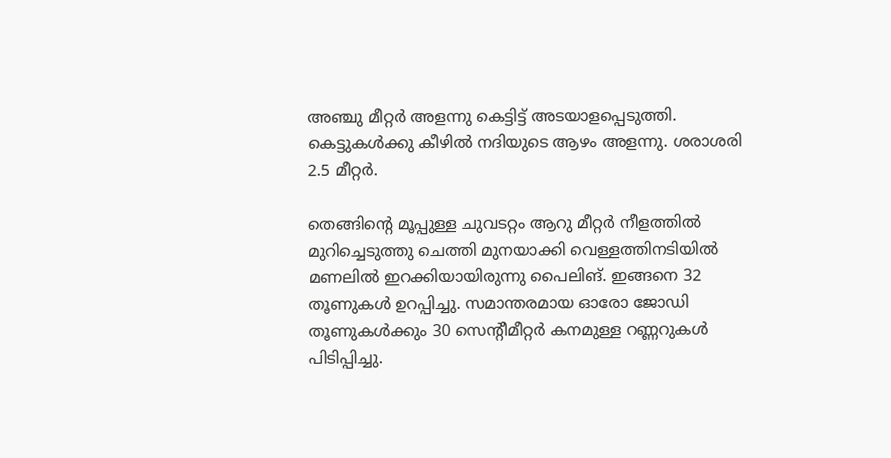അഞ്ചു മീറ്റർ അളന്നു കെട്ടിട്ട് അടയാളപ്പെടുത്തി. കെട്ടുകൾക്കു കീഴിൽ നദിയുടെ ആഴം അളന്നു. ശരാശരി 2.5 മീറ്റർ.

തെങ്ങിന്റെ മൂപ്പുള്ള ചുവടറ്റം ആറു മീറ്റർ നീളത്തിൽ മുറിച്ചെടുത്തു ചെത്തി മുനയാക്കി വെള്ളത്തിനടിയിൽ മണലിൽ ഇറക്കിയായിരുന്നു പൈലിങ്. ഇങ്ങനെ 32 തൂണുകൾ ഉറപ്പിച്ചു. സമാന്തരമായ ഓരോ ജോഡി തൂണുകൾക്കും 30 സെന്റീമീറ്റർ കനമുള്ള റണ്ണറുകൾ പിടിപ്പിച്ചു.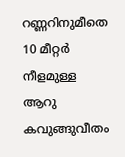റണ്ണറിനുമീതെ 10 മീറ്റർ നീളമുള്ള ആറു കവുങ്ങുവീതം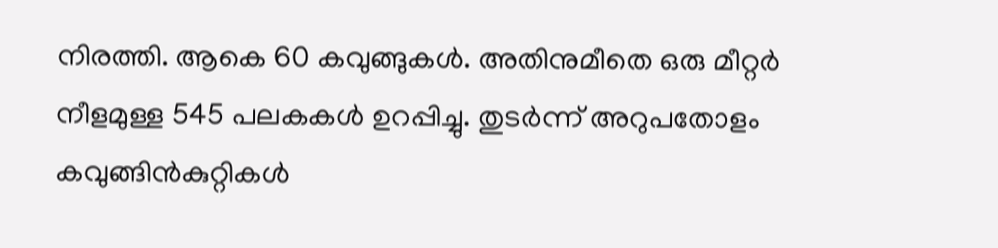നിരത്തി. ആകെ 60 കവുങ്ങുകൾ. അതിനുമീതെ ഒരു മീറ്റർ നീളമുള്ള 545 പലകകൾ ഉറപ്പിച്ചു. തുടർന്ന് അറുപതോളം കവുങ്ങിൻ‌കുറ്റികൾ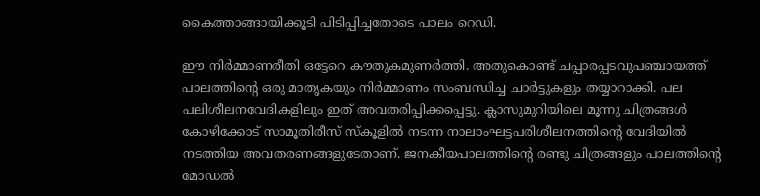കൈത്താങ്ങായിക്കൂടി പിടിപ്പിച്ചതോടെ പാലം റെഡി.

ഈ നിർമ്മാണരീതി ഒട്ടേറെ കൗതുകമുണർത്തി. അതുകൊണ്ട് ചപ്പാരപ്പടവുപഞ്ചായത്ത് പാലത്തിന്റെ ഒരു മാതൃകയും നിർമ്മാണം സംബന്ധിച്ച ചാർട്ടുകളും തയ്യാറാക്കി. പല പലിശീലനവേദികളിലും ഇത് അവതരിപ്പിക്കപ്പെട്ടു. ക്ലാസുമുറിയിലെ മൂന്നു ചിത്രങ്ങൾ കോഴിക്കോട് സാമൂതിരീസ് സ്കൂളിൽ നടന്ന നാലാംഘട്ടപരിശീലനത്തിന്റെ വേദിയിൽ നടത്തിയ അവതരണങ്ങളുടേതാണ്. ജനകീയപാലത്തിന്റെ രണ്ടു ചിത്രങ്ങളും പാലത്തിന്റെ മോഡൽ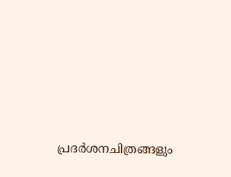പ്രദർശനചിത്രങ്ങളും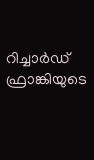റിച്ചാർഡ് ഫ്രാങ്കിയുടെ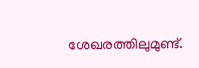ശേഖരത്തിലുമുണ്ട്.